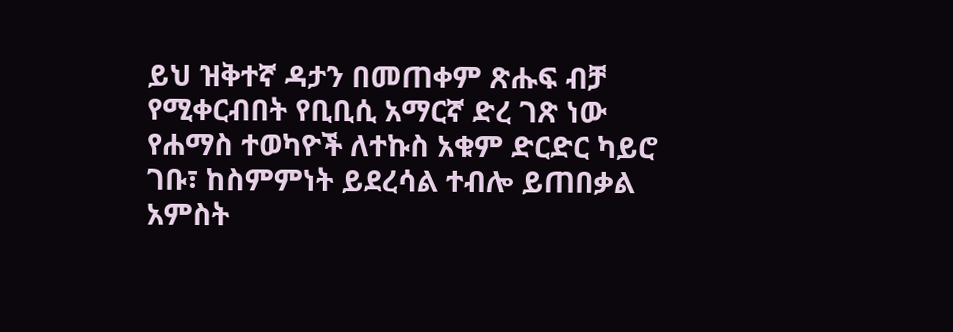ይህ ዝቅተኛ ዳታን በመጠቀም ጽሑፍ ብቻ የሚቀርብበት የቢቢሲ አማርኛ ድረ ገጽ ነው
የሐማስ ተወካዮች ለተኩስ አቁም ድርድር ካይሮ ገቡ፣ ከስምምነት ይደረሳል ተብሎ ይጠበቃል
አምስት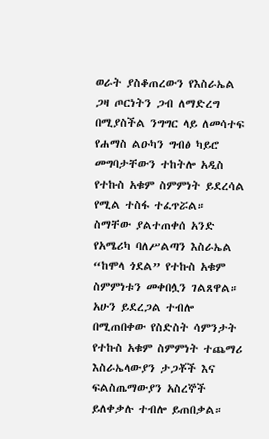ወራት ያስቆጠረውን የእስራኤል ጋዛ ጦርነትን ጋብ ለማድረግ በሚያስችል ንግግር ላይ ለመሳተፍ የሐማስ ልዑካን ግብፅ ካይሮ መግባታቸውን ተከትሎ አዲስ የተኩስ አቁም ስምምነት ይደረሳል የሚል ተስፋ ተፈጥሯል።
ስማቸው ያልተጠቀሰ አንድ የአሜሪካ ባለሥልጣን እስራኤል “ከሞላ ጎደል” የተኩስ አቁም ስምምነቱን መቀበሏን ገልጸዋል።
አሁን ይደረጋል ተብሎ በሚጠበቀው የስድስት ሳምንታት የተኩስ አቁም ስምምነት ተጨማሪ እስራኤላውያን ታጋቾች እና ፍልስጤማውያን አስረኞች ይለቀቃሉ ተብሎ ይጠበቃል።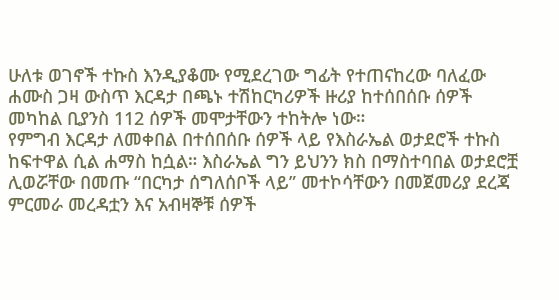ሁለቱ ወገኖች ተኩስ እንዲያቆሙ የሚደረገው ግፊት የተጠናከረው ባለፈው ሐሙስ ጋዛ ውስጥ እርዳታ በጫኑ ተሽከርካሪዎች ዙሪያ ከተሰበሰቡ ሰዎች መካከል ቢያንስ 112 ሰዎች መሞታቸውን ተከትሎ ነው።
የምግብ እርዳታ ለመቀበል በተሰበሰቡ ሰዎች ላይ የእስራኤል ወታደሮች ተኩስ ከፍተዋል ሲል ሐማስ ከሷል። እስራኤል ግን ይህንን ክስ በማስተባበል ወታደሮቿ ሊወሯቸው በመጡ “በርካታ ሰግለሰቦች ላይ” መተኮሳቸውን በመጀመሪያ ደረጃ ምርመራ መረዳቷን እና አብዛኞቹ ሰዎች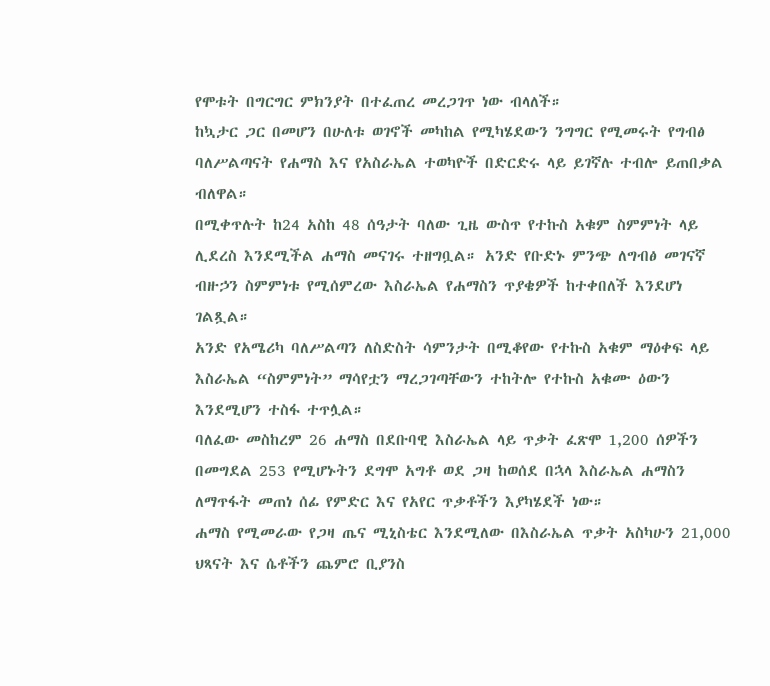የሞቱት በግርግር ምክንያት በተፈጠረ መረጋገጥ ነው ብላለች።
ከኳታር ጋር በመሆን በሁለቱ ወገኖች መካከል የሚካሄደውን ንግግር የሚመሩት የግብፅ ባለሥልጣናት የሐማስ እና የአስራኤል ተወካዮች በድርድሩ ላይ ይገኛሉ ተብሎ ይጠበቃል ብለዋል።
በሚቀጥሉት ከ24 አስከ 48 ሰዓታት ባለው ጊዜ ውስጥ የተኩስ አቁም ስምምነት ላይ ሊደረስ እንደሚችል ሐማስ መናገሩ ተዘግቧል። አንድ የቡድኑ ምንጭ ለግብፅ መገናኛ ብዙኃን ስምምነቱ የሚሰምረው እስራኤል የሐማስን ጥያቄዎች ከተቀበለች እንደሆነ ገልጿል።
አንድ የአሜሪካ ባለሥልጣን ለስድስት ሳምንታት በሚቆየው የተኩስ አቁም ማዕቀፍ ላይ እስራኤል “ስምምነት” ማሳየቷን ማረጋገጣቸውን ተከትሎ የተኩስ አቁሙ ዕውን እንደሚሆን ተስፋ ተጥሏል።
ባለፈው መስከረም 26 ሐማስ በደቡባዊ እስራኤል ላይ ጥቃት ፈጽሞ 1,200 ሰዎችን በመግደል 253 የሚሆኑትን ደግሞ አግቶ ወደ ጋዛ ከወሰደ በኋላ እስራኤል ሐማስን ለማጥፋት መጠነ ሰፊ የምድር እና የአየር ጥቃቶችን እያካሄደች ነው።
ሐማስ የሚመራው የጋዛ ጤና ሚኒስቴር እንደሚለው በእስራኤል ጥቃት አስካሁን 21,000 ህጻናት እና ሴቶችን ጨምሮ ቢያንስ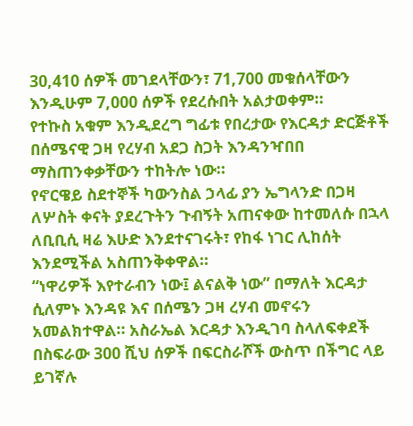30,410 ሰዎች መገደላቸውን፣ 71,700 መቁሰላቸውን እንዲሁም 7,000 ሰዎች የደረሱበት አልታወቀም።
የተኩስ አቁም እንዲደረግ ግፊቱ የበረታው የእርዳታ ድርጅቶች በሰሜናዊ ጋዛ የረሃብ አደጋ ስጋት እንዳንዣበበ ማስጠንቀቃቸውን ተከትሎ ነው።
የኖርዌይ ስደተኞች ካውንስል ኃላፊ ያን ኤግላንድ በጋዛ ለሦስት ቀናት ያደረጉትን ጉብኝት አጠናቀው ከተመለሱ በኋላ ለቢቢሲ ዛሬ እሁድ እንደተናገሩት፣ የከፋ ነገር ሊከሰት እንደሚችል አስጠንቅቀዋል።
“ነዋሪዎች እየተራብን ነው፤ ልናልቅ ነው” በማለት እርዳታ ሲለምኑ እንዳዩ እና በሰሜን ጋዛ ረሃብ መኖሩን አመልክተዋል። አስራኤል እርዳታ እንዲገባ ስላለፍቀደች በስፍራው 300 ሺህ ሰዎች በፍርስራሾች ውስጥ በችግር ላይ ይገኛሉ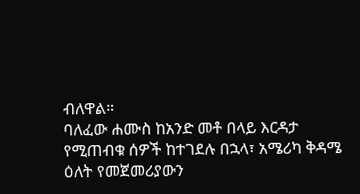ብለዋል።
ባለፈው ሐሙስ ከአንድ መቶ በላይ እርዳታ የሚጠብቁ ሰዎች ከተገደሉ በኋላ፣ አሜሪካ ቅዳሜ ዕለት የመጀመሪያውን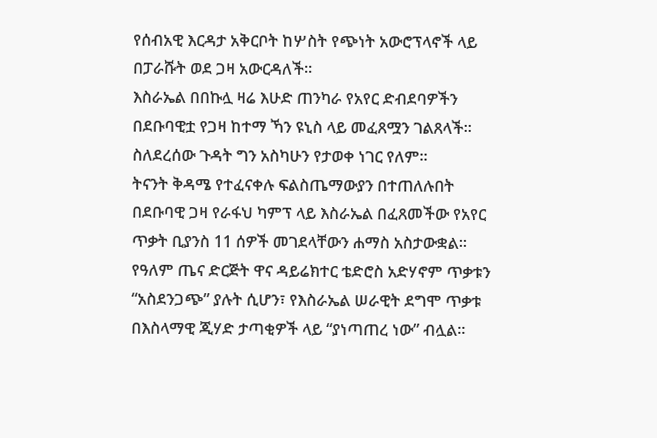የሰብአዊ እርዳታ አቅርቦት ከሦስት የጭነት አውሮፕላኖች ላይ በፓራሹት ወደ ጋዛ አውርዳለች።
እስራኤል በበኩሏ ዛሬ እሁድ ጠንካራ የአየር ድብደባዎችን በደቡባዊቷ የጋዛ ከተማ ኻን ዩኒስ ላይ መፈጸሟን ገልጸላች። ስለደረሰው ጉዳት ግን አስካሁን የታወቀ ነገር የለም።
ትናንት ቅዳሜ የተፈናቀሉ ፍልስጤማውያን በተጠለሉበት በደቡባዊ ጋዛ የራፋህ ካምፕ ላይ እስራኤል በፈጸመችው የአየር ጥቃት ቢያንስ 11 ሰዎች መገደላቸውን ሐማስ አስታውቋል።
የዓለም ጤና ድርጅት ዋና ዳይሬክተር ቴድሮስ አድሃኖም ጥቃቱን “አስደንጋጭ” ያሉት ሲሆን፣ የእስራኤል ሠራዊት ደግሞ ጥቃቱ በእስላማዊ ጂሃድ ታጣቂዎች ላይ “ያነጣጠረ ነው” ብሏል።